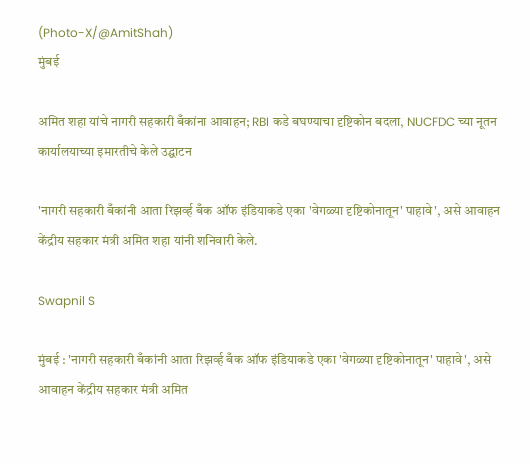(Photo-X/@AmitShah)
मुंबई

अमित शहा यांचे नागरी सहकारी बँकांना आवाहन; RBI कडे बघण्याचा दृष्टिकोन बदला, NUCFDC च्या नूतन कार्यालयाच्या इमारतीचे केले उद्घाटन

'नागरी सहकारी बँकांनी आता रिझर्व्ह बँक ऑफ इंडियाकडे एका 'वेगळ्या दृष्टिकोनातून' पाहावे', असे आवाहन केंद्रीय सहकार मंत्री अमित शहा यांनी शनिवारी केले.

Swapnil S

मुंबई : 'नागरी सहकारी बँकांनी आता रिझर्व्ह बँक ऑफ इंडियाकडे एका 'वेगळ्या दृष्टिकोनातून' पाहावे', असे आवाहन केंद्रीय सहकार मंत्री अमित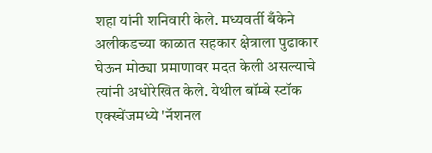शहा यांनी शनिवारी केले. मध्यवर्ती बँकेने अलीकडच्या काळात सहकार क्षेत्राला पुढाकार घेऊन मोठ्या प्रमाणावर मदत केली असल्याचे त्यांनी अधोरेखित केले. येथील बॉम्बे स्टॉक एक्स्चेंजमध्ये 'नॅशनल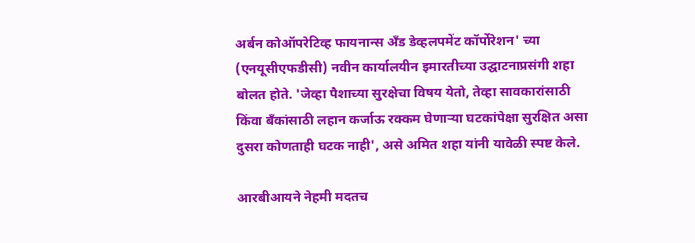अर्बन कोऑपरेटिव्ह फायनान्स अँड डेव्हलपमेंट कॉर्पोरेशन' च्या (एनयूसीएफडीसी) नवीन कार्यालयीन इमारतीच्या उद्घाटनाप्रसंगी शहा बोलत होते. 'जेव्हा पैशाच्या सुरक्षेचा विषय येतो, तेव्हा सावकारांसाठी किंवा बँकांसाठी लहान कर्जाऊ रक्कम घेणाऱ्या घटकांपेक्षा सुरक्षित असा दुसरा कोणताही घटक नाही', असे अमित शहा यांनी यावेळी स्पष्ट केले.

आरबीआयने नेहमी मदतच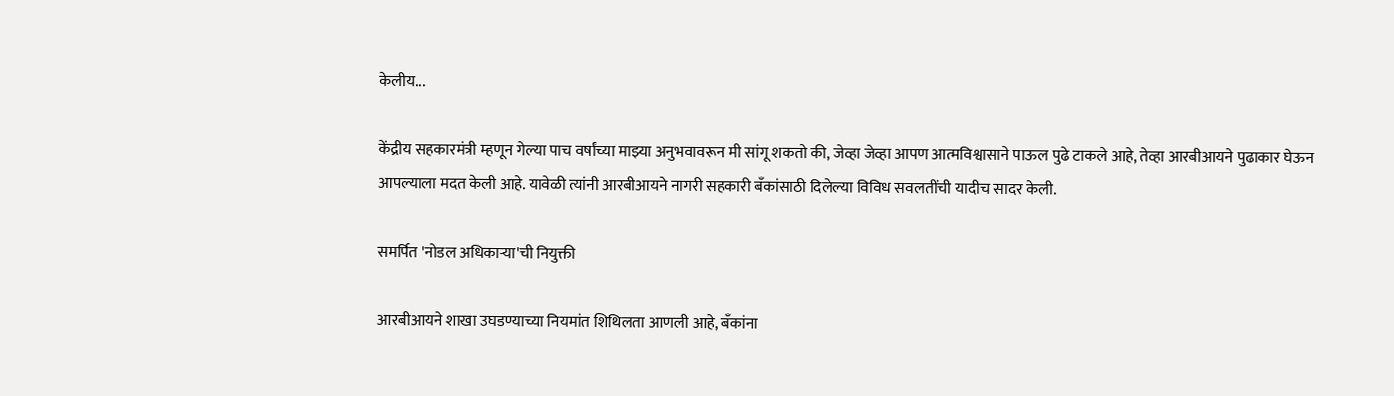केलीय...

केंद्रीय सहकारमंत्री म्हणून गेल्या पाच वर्षांच्या माझ्या अनुभवावरून मी सांगू शकतो की, जेव्हा जेव्हा आपण आत्मविश्वासाने पाऊल पुढे टाकले आहे, तेव्हा आरबीआयने पुढाकार घेऊन आपल्याला मदत केली आहे. यावेळी त्यांनी आरबीआयने नागरी सहकारी बँकांसाठी दिलेल्या विविध सवलतींची यादीच सादर केली.

समर्पित 'नोडल अधिकाऱ्या'ची नियुक्ती

आरबीआयने शाखा उघडण्याच्या नियमांत शिथिलता आणली आहे, बँकांना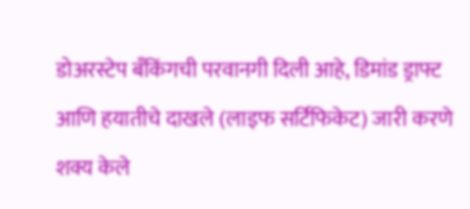डोअरस्टेप बँकिंगची परवानगी दिली आहे, डिमांड ड्राफ्ट आणि हयातीचे दाखले (लाइफ सर्टिफिकेट) जारी करणे शक्य केले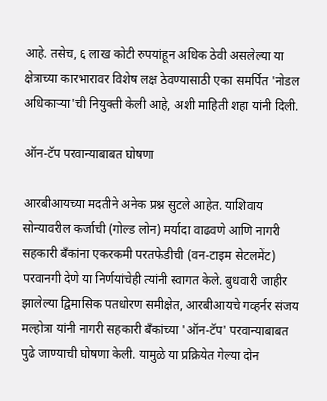आहे. तसेच, ६ लाख कोटी रुपयांहून अधिक ठेवी असलेल्या या क्षेत्राच्या कारभारावर विशेष लक्ष ठेवण्यासाठी एका समर्पित 'नोडल अधिकाऱ्या'ची नियुक्ती केली आहे, अशी माहिती शहा यांनी दिली.

ऑन-टॅप परवान्याबाबत घोषणा

आरबीआयच्या मदतीने अनेक प्रश्न सुटले आहेत. याशिवाय सोन्यावरील कर्जाची (गोल्ड लोन) मर्यादा वाढवणे आणि नागरी सहकारी बँकांना एकरकमी परतफेडीची (वन-टाइम सेटलमेंट) परवानगी देणे या निर्णयांचेही त्यांनी स्वागत केले. बुधवारी जाहीर झालेल्या द्विमासिक पतधोरण समीक्षेत, आरबीआयचे गव्हर्नर संजय मल्होत्रा यांनी नागरी सहकारी बँकांच्या 'ऑन-टॅप' परवान्याबाबत पुढे जाण्याची घोषणा केली. यामुळे या प्रक्रियेत गेल्या दोन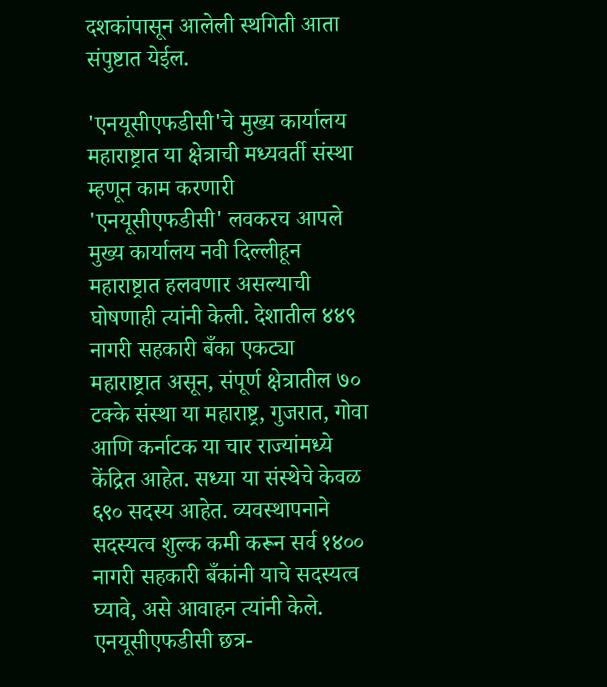दशकांपासून आलेली स्थगिती आता संपुष्टात येईल.

'एनयूसीएफडीसी'चे मुख्य कार्यालय महाराष्ट्रात या क्षेत्राची मध्यवर्ती संस्था म्हणून काम करणारी 'एनयूसीएफडीसी' लवकरच आपले मुख्य कार्यालय नवी दिल्लीहून महाराष्ट्रात हलवणार असल्याची घोषणाही त्यांनी केली. देशातील ४४९ नागरी सहकारी बँका एकट्या महाराष्ट्रात असून, संपूर्ण क्षेत्रातील ७० टक्के संस्था या महाराष्ट्र, गुजरात, गोवा आणि कर्नाटक या चार राज्यांमध्ये केंद्रित आहेत. सध्या या संस्थेचे केवळ ६९० सदस्य आहेत. व्यवस्थापनाने सदस्यत्व शुल्क कमी करून सर्व १४०० नागरी सहकारी बँकांनी याचे सदस्यत्व घ्यावे, असे आवाहन त्यांनी केले. एनयूसीएफडीसी छत्र-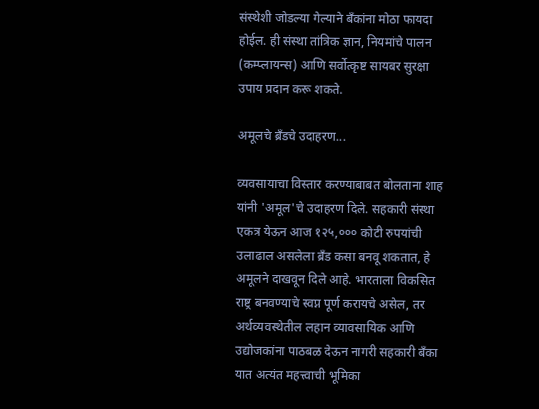संस्थेशी जोडल्या गेल्याने बँकांना मोठा फायदा होईल. ही संस्था तांत्रिक ज्ञान, नियमांचे पालन (कम्प्लायन्स) आणि सर्वोत्कृष्ट सायबर सुरक्षा उपाय प्रदान करू शकते.

अमूलचे ब्रँडचे उदाहरण...

व्यवसायाचा विस्तार करण्याबाबत बोलताना शाह यांनी 'अमूल'चे उदाहरण दिले. सहकारी संस्था एकत्र येऊन आज १२५,००० कोटी रुपयांची उलाढाल असलेला ब्रँड कसा बनवू शकतात, हे अमूलने दाखवून दिले आहे. भारताला विकसित राष्ट्र बनवण्याचे स्वप्न पूर्ण करायचे असेल, तर अर्थव्यवस्थेतील लहान व्यावसायिक आणि उद्योजकांना पाठबळ देऊन नागरी सहकारी बँका यात अत्यंत महत्त्वाची भूमिका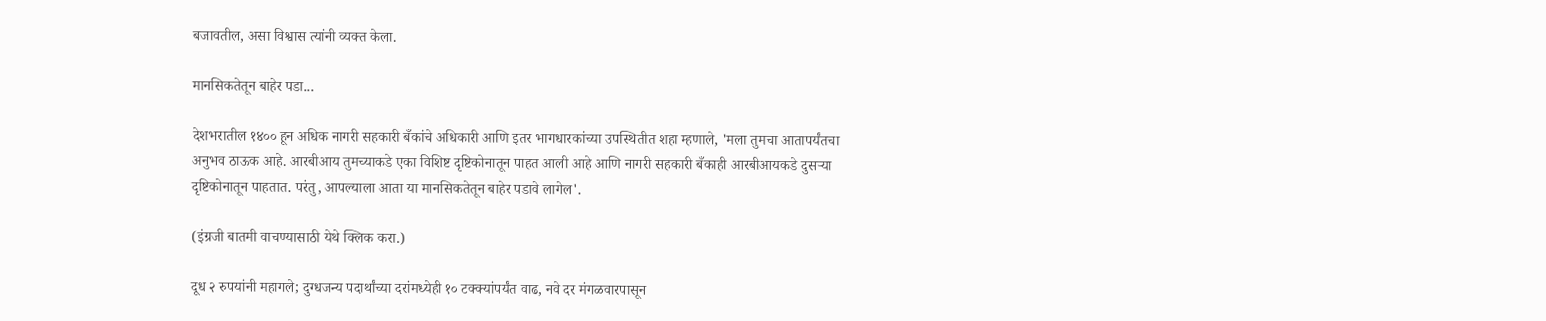बजावतील, असा विश्वास त्यांनी व्यक्त केला.

मानसिकतेतून बाहेर पडा...

देशभरातील १४०० हून अधिक नागरी सहकारी बँकांचे अधिकारी आणि इतर भागधारकांच्या उपस्थितीत शहा म्हणाले, 'मला तुमचा आतापर्यंतचा अनुभव ठाऊक आहे. आरबीआय तुमच्याकडे एका विशिष्ट दृष्टिकोनातून पाहत आली आहे आणि नागरी सहकारी बँकाही आरबीआयकडे दुसऱ्या दृष्टिकोनातून पाहतात. परंतु, आपल्याला आता या मानसिकतेतून बाहेर पडावे लागेल'.

(इंग्रजी बातमी वाचण्यासाठी येथे क्लिक करा.)

दूध २ रुपयांनी महागले; दुग्धजन्य पदार्थांच्या दरांमध्येही १० टक्क्यांपर्यंत वाढ, नवे दर मंगळवारपासून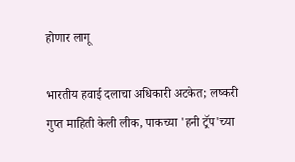होणार लागू

भारतीय हवाई दलाचा अधिकारी अटकेत; लष्करी गुप्त माहिती केली लीक, पाकच्या 'हनी ट्रॅप'च्या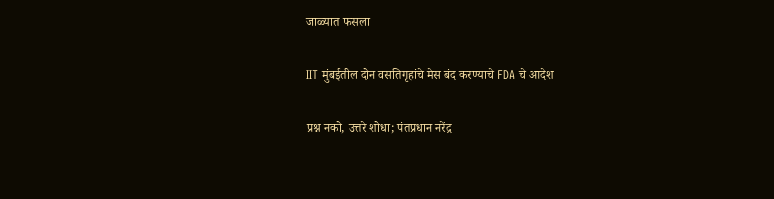जाळ्यात फसला

IIT मुंबईतील दोन वसतिगृहांचे मेस बंद करण्याचे FDA चे आदेश

प्रश्न नको, उत्तरे शोधा; पंतप्रधान नरेंद्र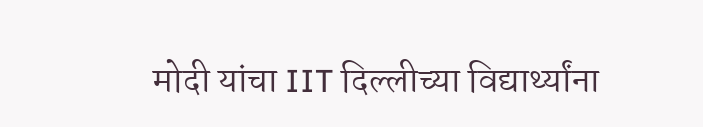मोदी यांचा IIT दिल्लीच्या विद्यार्थ्यांना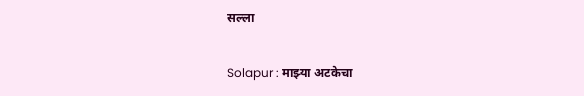सल्ला

Solapur : माझ्या अटकेचा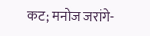कट; मनोज जरांगे-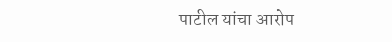पाटील यांचा आरोप